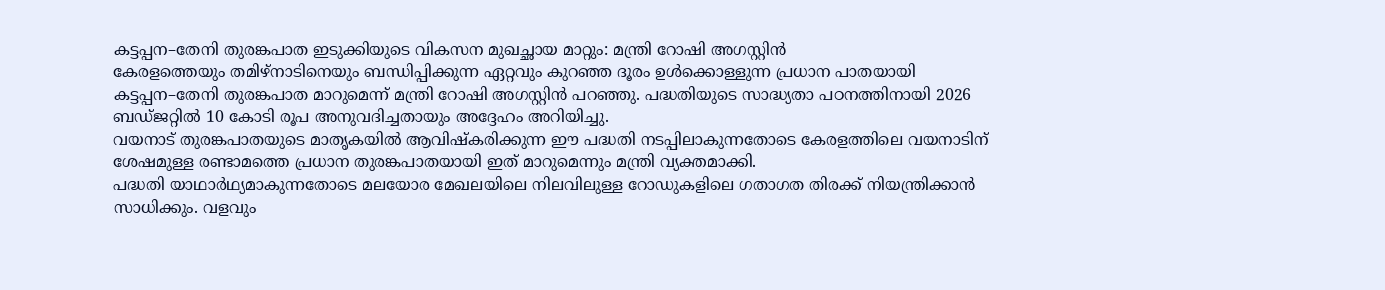കട്ടപ്പന–തേനി തുരങ്കപാത ഇടുക്കിയുടെ വികസന മുഖച്ഛായ മാറ്റും: മന്ത്രി റോഷി അഗസ്റ്റിൻ
കേരളത്തെയും തമിഴ്നാടിനെയും ബന്ധിപ്പിക്കുന്ന ഏറ്റവും കുറഞ്ഞ ദൂരം ഉൾക്കൊള്ളുന്ന പ്രധാന പാതയായി കട്ടപ്പന–തേനി തുരങ്കപാത മാറുമെന്ന് മന്ത്രി റോഷി അഗസ്റ്റിൻ പറഞ്ഞു. പദ്ധതിയുടെ സാദ്ധ്യതാ പഠനത്തിനായി 2026 ബഡ്ജറ്റിൽ 10 കോടി രൂപ അനുവദിച്ചതായും അദ്ദേഹം അറിയിച്ചു.
വയനാട് തുരങ്കപാതയുടെ മാതൃകയിൽ ആവിഷ്കരിക്കുന്ന ഈ പദ്ധതി നടപ്പിലാകുന്നതോടെ കേരളത്തിലെ വയനാടിന് ശേഷമുള്ള രണ്ടാമത്തെ പ്രധാന തുരങ്കപാതയായി ഇത് മാറുമെന്നും മന്ത്രി വ്യക്തമാക്കി.
പദ്ധതി യാഥാർഥ്യമാകുന്നതോടെ മലയോര മേഖലയിലെ നിലവിലുള്ള റോഡുകളിലെ ഗതാഗത തിരക്ക് നിയന്ത്രിക്കാൻ സാധിക്കും. വളവും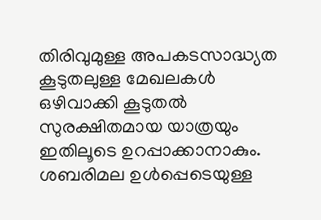തിരിവുമുള്ള അപകടസാദ്ധ്യത കൂടുതലുള്ള മേഖലകൾ ഒഴിവാക്കി കൂടുതൽ സുരക്ഷിതമായ യാത്രയും ഇതിലൂടെ ഉറപ്പാക്കാനാകും.
ശബരിമല ഉൾപ്പെടെയുള്ള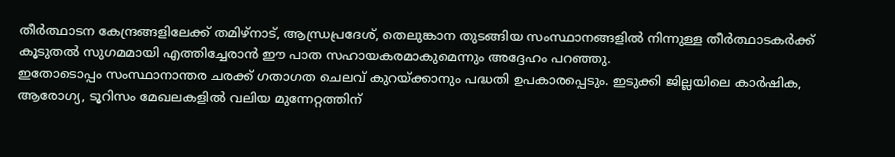തീർത്ഥാടന കേന്ദ്രങ്ങളിലേക്ക് തമിഴ്നാട്, ആന്ധ്രപ്രദേശ്, തെലുങ്കാന തുടങ്ങിയ സംസ്ഥാനങ്ങളിൽ നിന്നുള്ള തീർത്ഥാടകർക്ക് കൂടുതൽ സുഗമമായി എത്തിച്ചേരാൻ ഈ പാത സഹായകരമാകുമെന്നും അദ്ദേഹം പറഞ്ഞു.
ഇതോടൊപ്പം സംസ്ഥാനാന്തര ചരക്ക് ഗതാഗത ചെലവ് കുറയ്ക്കാനും പദ്ധതി ഉപകാരപ്പെടും. ഇടുക്കി ജില്ലയിലെ കാർഷിക, ആരോഗ്യ, ടൂറിസം മേഖലകളിൽ വലിയ മുന്നേറ്റത്തിന്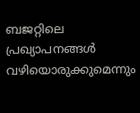ബജറ്റിലെ പ്രഖ്യാപനങ്ങൾ വഴിയൊരുക്കുമെന്നും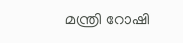മന്ത്രി റോഷി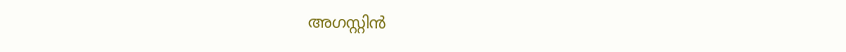അഗസ്റ്റിൻ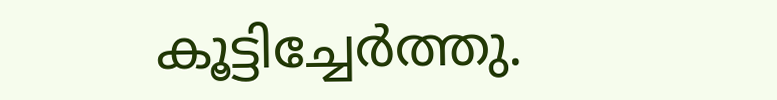കൂട്ടിച്ചേർത്തു.